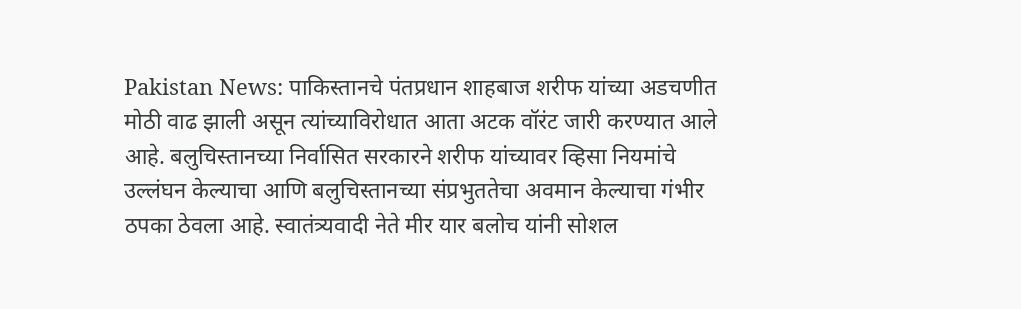Pakistan News: पाकिस्तानचे पंतप्रधान शाहबाज शरीफ यांच्या अडचणीत मोठी वाढ झाली असून त्यांच्याविरोधात आता अटक वॉरंट जारी करण्यात आले आहे. बलुचिस्तानच्या निर्वासित सरकारने शरीफ यांच्यावर व्हिसा नियमांचे उल्लंघन केल्याचा आणि बलुचिस्तानच्या संप्रभुततेचा अवमान केल्याचा गंभीर ठपका ठेवला आहे. स्वातंत्र्यवादी नेते मीर यार बलोच यांनी सोशल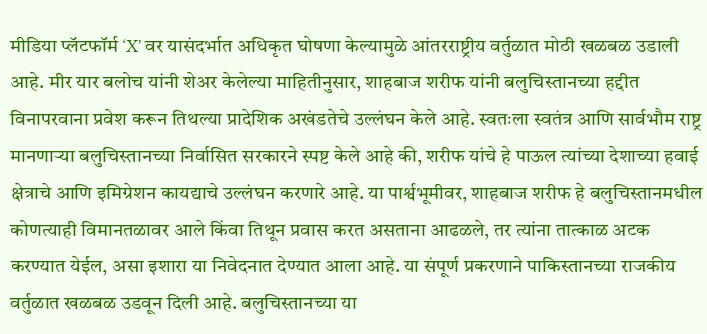मीडिया प्लॅटफॉर्म ‘X’ वर यासंदर्भात अधिकृत घोषणा केल्यामुळे आंतरराष्ट्रीय वर्तुळात मोठी खळबळ उडाली आहे. मीर यार बलोच यांनी शेअर केलेल्या माहितीनुसार, शाहबाज शरीफ यांनी बलुचिस्तानच्या हद्दीत विनापरवाना प्रवेश करून तिथल्या प्रादेशिक अखंडतेचे उल्लंघन केले आहे. स्वतःला स्वतंत्र आणि सार्वभौम राष्ट्र मानणाऱ्या बलुचिस्तानच्या निर्वासित सरकारने स्पष्ट केले आहे की, शरीफ यांचे हे पाऊल त्यांच्या देशाच्या हवाई क्षेत्राचे आणि इमिग्रेशन कायद्याचे उल्लंघन करणारे आहे. या पार्श्वभूमीवर, शाहबाज शरीफ हे बलुचिस्तानमधील कोणत्याही विमानतळावर आले किंवा तिथून प्रवास करत असताना आढळले, तर त्यांना तात्काळ अटक करण्यात येईल, असा इशारा या निवेदनात देण्यात आला आहे. या संपूर्ण प्रकरणाने पाकिस्तानच्या राजकीय वर्तुळात खळबळ उडवून दिली आहे. बलुचिस्तानच्या या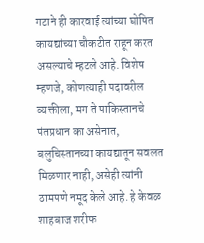गटाने ही कारवाई त्यांच्या घोषित कायद्यांच्या चौकटीत राहून करत असल्याचे म्हटले आहे. विशेष म्हणजे, कोणत्याही पदावरील व्यक्तीला, मग ते पाकिस्तानचे पंतप्रधान का असेनात, बलुचिस्तानच्या कायद्यातून सवलत मिळणार नाही, असेही त्यांनी ठामपणे नमूद केले आहे. हे केवळ शाहबाज शरीफ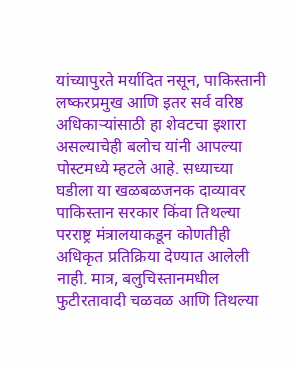यांच्यापुरते मर्यादित नसून, पाकिस्तानी लष्करप्रमुख आणि इतर सर्व वरिष्ठ अधिकाऱ्यांसाठी हा शेवटचा इशारा असल्याचेही बलोच यांनी आपल्या पोस्टमध्ये म्हटले आहे. सध्याच्या घडीला या खळबळजनक दाव्यावर पाकिस्तान सरकार किंवा तिथल्या परराष्ट्र मंत्रालयाकडून कोणतीही अधिकृत प्रतिक्रिया देण्यात आलेली नाही. मात्र, बलुचिस्तानमधील फुटीरतावादी चळवळ आणि तिथल्या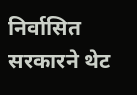निर्वासित सरकारने थेट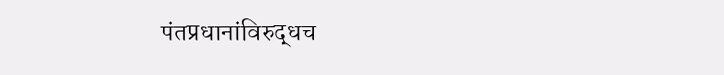पंतप्रधानांविरुद्धच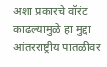अशा प्रकारचे वॉरंट काढल्यामुळे हा मुद्दा आंतरराष्ट्रीय पातळीवर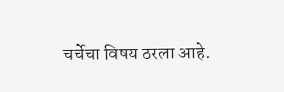चर्चेचा विषय ठरला आहे.